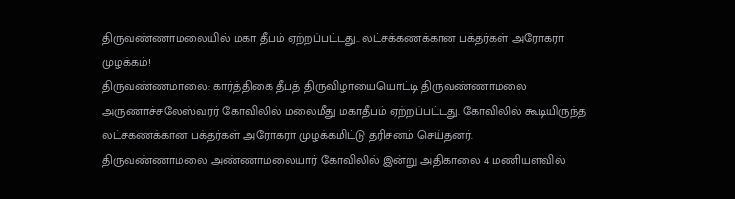திருவண்ணாமலையில் மகா தீபம் ஏற்றப்பட்டது.. லட்சக்கணக்கான பக்தர்கள் அரோகரா முழக்கம்!
திருவண்ணமாலை: கார்த்திகை தீபத் திருவிழாயையொட்டி திருவண்ணாமலை அருணாச்சலேஸ்வரர் கோவிலில் மலைமீது மகாதீபம் ஏற்றப்பட்டது. கோவிலில் கூடியிருந்த லட்சகணக்கான பக்தர்கள் அரோகரா முழக்கமிட்டு தரிசனம் செய்தனர்.
திருவண்ணாமலை அண்ணாமலையார் கோவிலில் இன்று அதிகாலை 4 மணியளவில்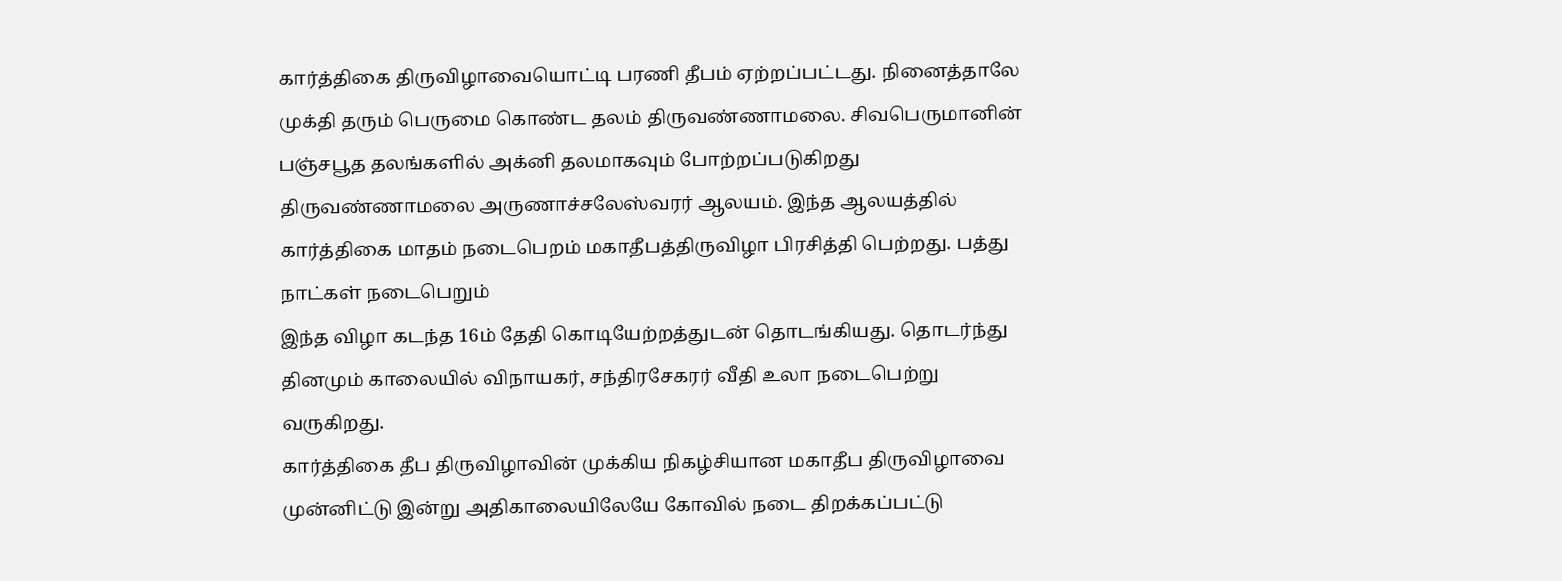கார்த்திகை திருவிழாவையொட்டி பரணி தீபம் ஏற்றப்பட்டது. நினைத்தாலே முக்தி தரும் பெருமை கொண்ட தலம் திருவண்ணாமலை. சிவபெருமானின் பஞ்சபூத தலங்களில் அக்னி தலமாகவும் போற்றப்படுகிறது திருவண்ணாமலை அருணாச்சலேஸ்வரர் ஆலயம். இந்த ஆலயத்தில் கார்த்திகை மாதம் நடைபெறம் மகாதீபத்திருவிழா பிரசித்தி பெற்றது. பத்து நாட்கள் நடைபெறும்
இந்த விழா கடந்த 16ம் தேதி கொடியேற்றத்துடன் தொடங்கியது. தொடர்ந்து தினமும் காலையில் விநாயகர், சந்திரசேகரர் வீதி உலா நடைபெற்று வருகிறது.
கார்த்திகை தீப திருவிழாவின் முக்கிய நிகழ்சியான மகாதீப திருவிழாவை முன்னிட்டு இன்று அதிகாலையிலேயே கோவில் நடை திறக்கப்பட்டு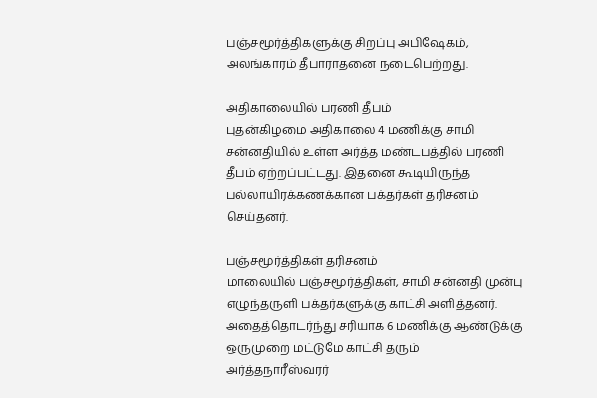பஞ்சமூர்த்திகளுக்கு சிறப்பு அபிஷேகம், அலங்காரம் தீபாராதனை நடைபெற்றது.

அதிகாலையில் பரணி தீபம்
புதன்கிழமை அதிகாலை 4 மணிக்கு சாமி சன்னதியில் உள்ள அர்த்த மண்டபத்தில் பரணி தீபம் ஏற்றப்பட்டது. இதனை கூடியிருந்த பல்லாயிரக்கணக்கான பக்தர்கள் தரிசனம் செய்தனர்.

பஞ்சமூர்த்திகள் தரிசனம்
மாலையில் பஞ்சமூர்த்திகள், சாமி சன்னதி முன்பு எழுந்தருளி பக்தர்களுக்கு காட்சி அளித்தனர். அதைத்தொடர்ந்து சரியாக 6 மணிக்கு ஆண்டுக்கு ஒருமுறை மட்டுமே காட்சி தரும் அர்த்தநாரீஸ்வரர்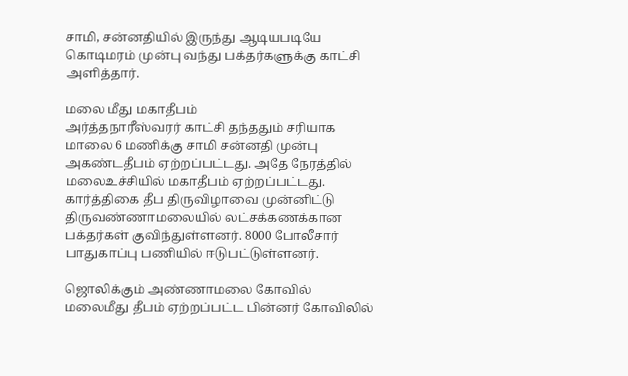சாமி, சன்னதியில் இருந்து ஆடியபடியே கொடிமரம் முன்பு வந்து பக்தர்களுக்கு காட்சி அளித்தார்.

மலை மீது மகாதீபம்
அர்த்தநாரீஸ்வரர் காட்சி தந்ததும் சரியாக மாலை 6 மணிக்கு சாமி சன்னதி முன்பு அகண்டதீபம் ஏற்றப்பட்டது. அதே நேரத்தில் மலைஉச்சியில் மகாதீபம் ஏற்றப்பட்டது. கார்த்திகை தீப திருவிழாவை முன்னிட்டு திருவண்ணாமலையில் லட்சக்கணக்கான பக்தர்கள் குவிந்துள்ளனர். 8000 போலீசார் பாதுகாப்பு பணியில் ஈடுபட்டுள்ளனர்.

ஜொலிக்கும் அண்ணாமலை கோவில்
மலைமீது தீபம் ஏற்றப்பட்ட பின்னர் கோவிலில்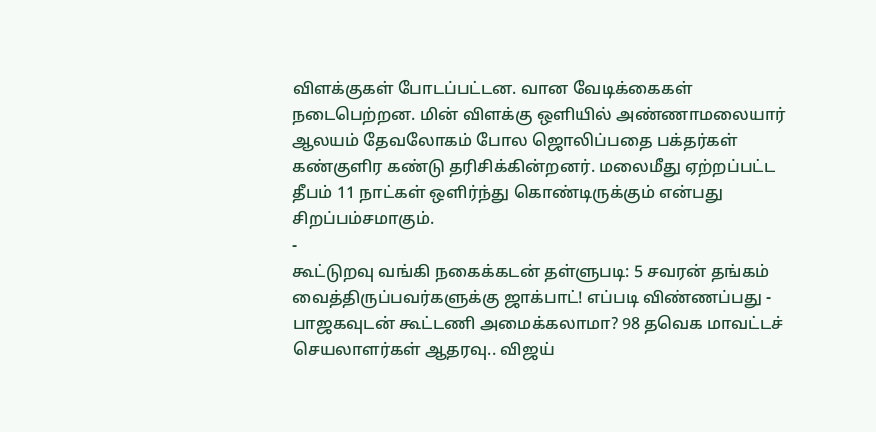விளக்குகள் போடப்பட்டன. வான வேடிக்கைகள் நடைபெற்றன. மின் விளக்கு ஒளியில் அண்ணாமலையார் ஆலயம் தேவலோகம் போல ஜொலிப்பதை பக்தர்கள் கண்குளிர கண்டு தரிசிக்கின்றனர். மலைமீது ஏற்றப்பட்ட தீபம் 11 நாட்கள் ஒளிர்ந்து கொண்டிருக்கும் என்பது சிறப்பம்சமாகும்.
-
கூட்டுறவு வங்கி நகைக்கடன் தள்ளுபடி: 5 சவரன் தங்கம் வைத்திருப்பவர்களுக்கு ஜாக்பாட்! எப்படி விண்ணப்பது -
பாஜகவுடன் கூட்டணி அமைக்கலாமா? 98 தவெக மாவட்டச் செயலாளர்கள் ஆதரவு.. விஜய்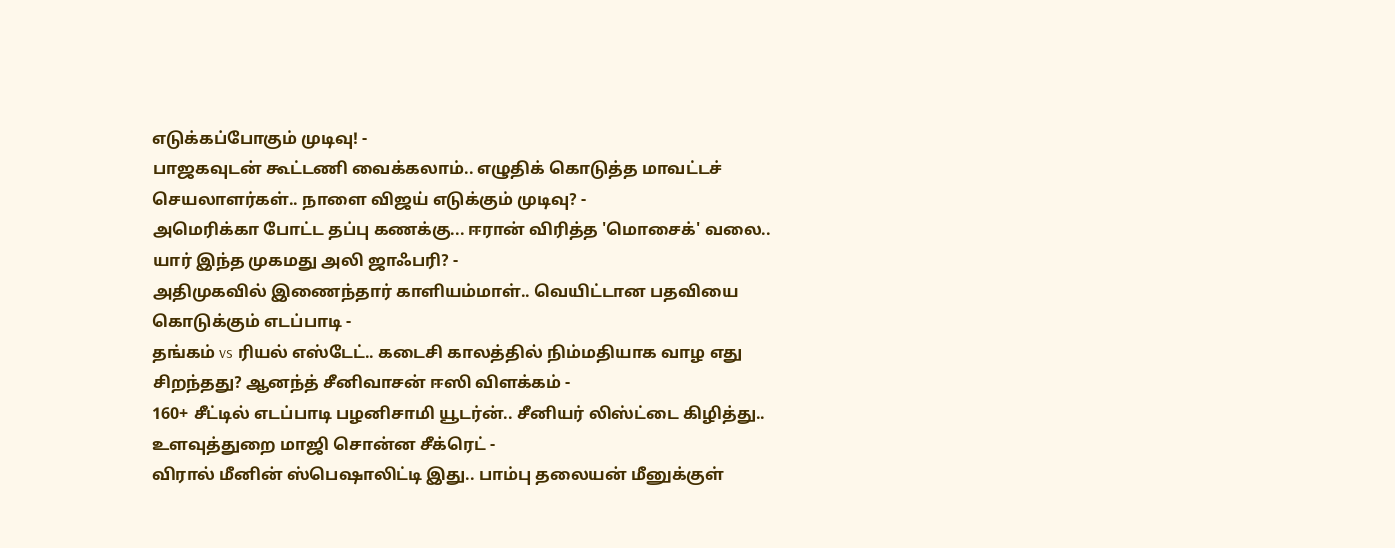எடுக்கப்போகும் முடிவு! -
பாஜகவுடன் கூட்டணி வைக்கலாம்.. எழுதிக் கொடுத்த மாவட்டச் செயலாளர்கள்.. நாளை விஜய் எடுக்கும் முடிவு? -
அமெரிக்கா போட்ட தப்பு கணக்கு... ஈரான் விரித்த 'மொசைக்' வலை.. யார் இந்த முகமது அலி ஜாஃபரி? -
அதிமுகவில் இணைந்தார் காளியம்மாள்.. வெயிட்டான பதவியை கொடுக்கும் எடப்பாடி -
தங்கம் vs ரியல் எஸ்டேட்.. கடைசி காலத்தில் நிம்மதியாக வாழ எது சிறந்தது? ஆனந்த் சீனிவாசன் ஈஸி விளக்கம் -
160+ சீட்டில் எடப்பாடி பழனிசாமி யூடர்ன்.. சீனியர் லிஸ்ட்டை கிழித்து.. உளவுத்துறை மாஜி சொன்ன சீக்ரெட் -
விரால் மீனின் ஸ்பெஷாலிட்டி இது.. பாம்பு தலையன் மீனுக்குள்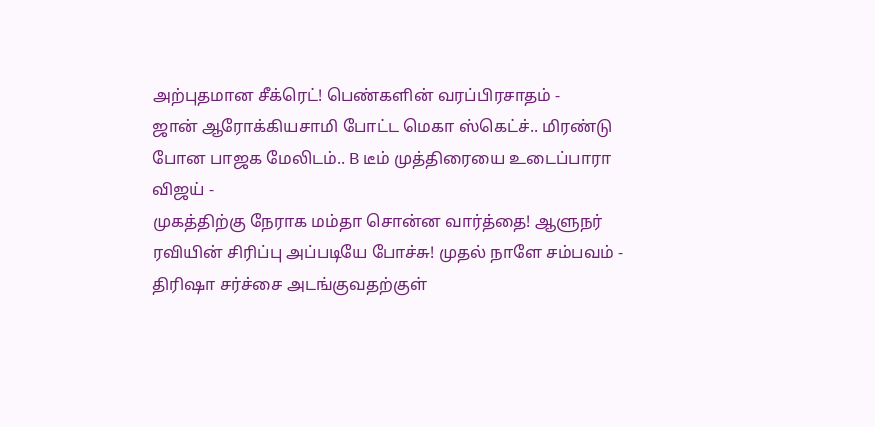அற்புதமான சீக்ரெட்! பெண்களின் வரப்பிரசாதம் -
ஜான் ஆரோக்கியசாமி போட்ட மெகா ஸ்கெட்ச்.. மிரண்டு போன பாஜக மேலிடம்.. B டீம் முத்திரையை உடைப்பாரா விஜய் -
முகத்திற்கு நேராக மம்தா சொன்ன வார்த்தை! ஆளுநர் ரவியின் சிரிப்பு அப்படியே போச்சு! முதல் நாளே சம்பவம் -
திரிஷா சர்ச்சை அடங்குவதற்குள்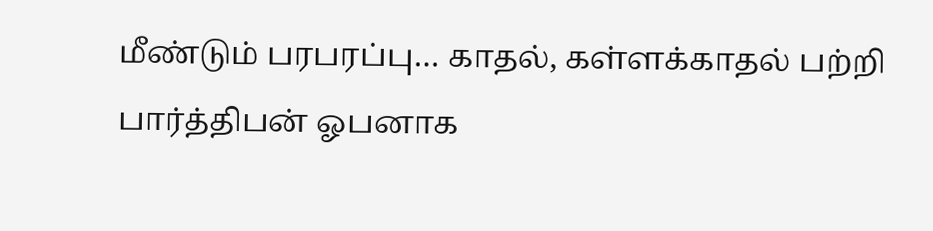மீண்டும் பரபரப்பு… காதல், கள்ளக்காதல் பற்றி பார்த்திபன் ஓபனாக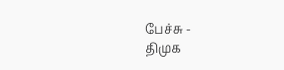பேச்சு -
திமுக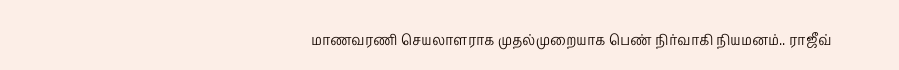மாணவரணி செயலாளராக முதல்முறையாக பெண் நிர்வாகி நியமனம்.. ராஜீவ்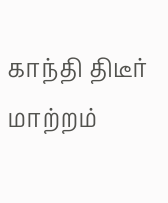காந்தி திடீர் மாற்றம்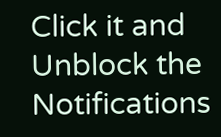Click it and Unblock the Notifications